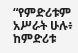“የምድሪቱም አሥራት ሁሉ፥ ከምድሪቱ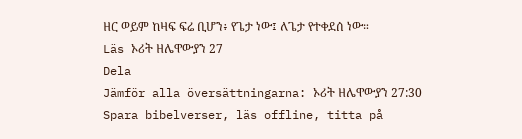ዘር ወይም ከዛፍ ፍሬ ቢሆን፥ የጌታ ነው፤ ለጌታ የተቀደሰ ነው።
Läs ኦሪት ዘሌዋውያን 27
Dela
Jämför alla översättningarna: ኦሪት ዘሌዋውያን 27:30
Spara bibelverser, läs offline, titta på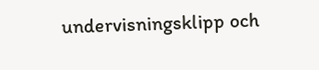undervisningsklipp och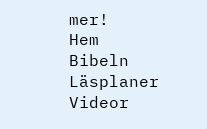mer!
Hem
Bibeln
Läsplaner
Videor